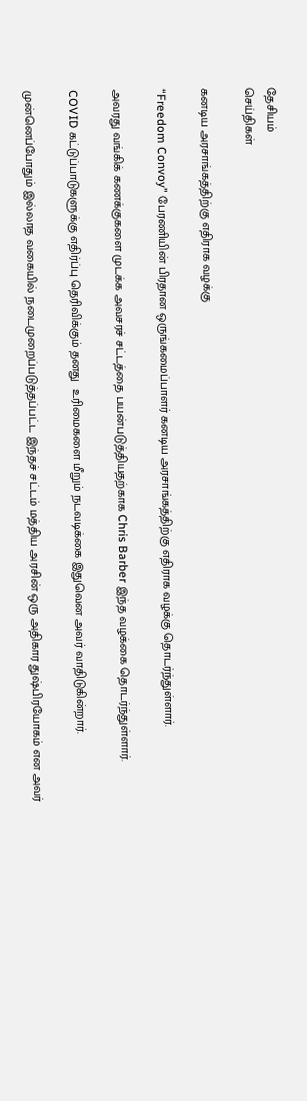தேசியம்
செய்திகள்

கனடிய அரசாங்கத்திற்கு எதிராக வழக்கு

“Freedom Convoy” பேரணியின் பிரதான ஒருங்கமைப்பாளர் கனடிய அரசாங்கத்திற்கு எதிராக வழக்கு தொடர்ந்துள்ளார்.

அவரது வங்கிக் கணக்குகளை முடக்க அவசரச் சட்டத்தை பயன்படுத்தியதற்காக Chris Barber இந்த வழக்கை தொடர்ந்துள்ளார்.

COVID கட்டுப்பாடுகளுக்கு எதிர்ப்பு தெரிவிக்கும் தனது  உரிமைகளை மீறும் நடவடிக்கை இதுவென அவர் வாதிடுகின்றார்.

முன்னெப்போதும் இல்லாத வகையில் நடைமுறைப்படுத்தப்பட்ட இந்தச் சட்டம் மத்திய அரசின் ஒரு அதிகார துஷ்பிரயோகம் என அவர்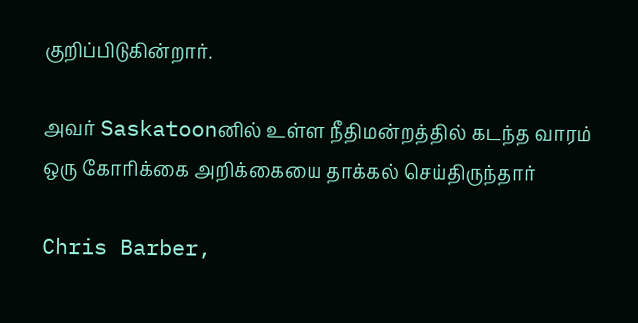குறிப்பிடுகின்றார்.

அவர் Saskatoonனில் உள்ள நீதிமன்றத்தில் கடந்த வாரம் ஒரு கோரிக்கை அறிக்கையை தாக்கல் செய்திருந்தார்

Chris Barber,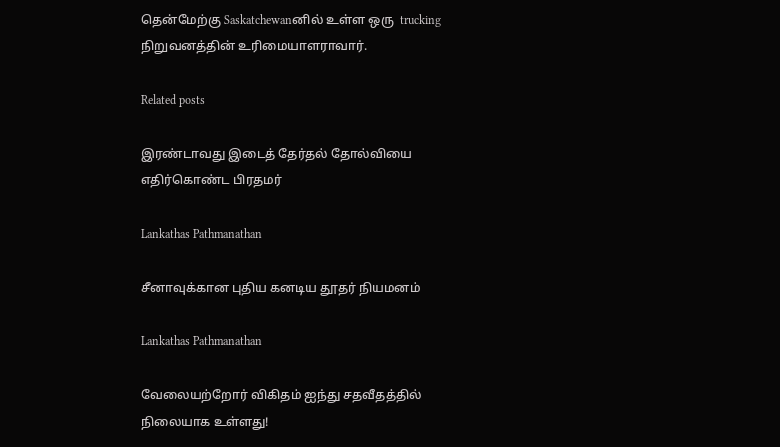தென்மேற்கு Saskatchewanனில் உள்ள ஒரு  trucking நிறுவனத்தின் உரிமையாளராவார்.

Related posts

இரண்டாவது இடைத் தேர்தல் தோல்வியை எதிர்கொண்ட பிரதமர்

Lankathas Pathmanathan

சீனாவுக்கான புதிய கனடிய தூதர் நியமனம்

Lankathas Pathmanathan

வேலையற்றோர் விகிதம் ஐந்து சதவீதத்தில் நிலையாக உள்ளது!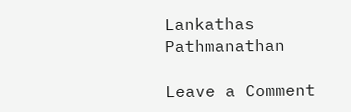Lankathas Pathmanathan

Leave a Comment